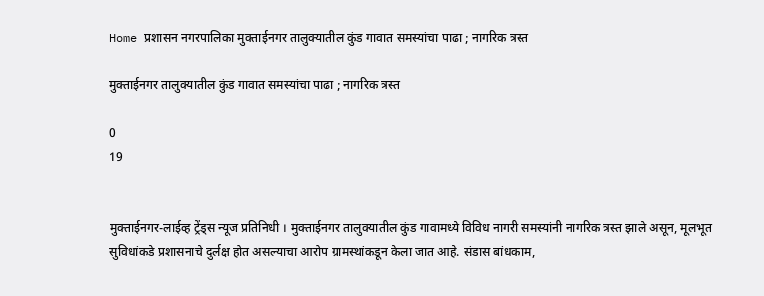Home प्रशासन नगरपालिका मुक्ताईनगर तालुक्यातील कुंड गावात समस्यांचा पाढा ; नागरिक त्रस्त

मुक्ताईनगर तालुक्यातील कुंड गावात समस्यांचा पाढा ; नागरिक त्रस्त

0
19


मुक्ताईनगर-लाईव्ह ट्रेंड्स न्यूज प्रतिनिधी । मुक्ताईनगर तालुक्यातील कुंड गावामध्ये विविध नागरी समस्यांनी नागरिक त्रस्त झाले असून, मूलभूत सुविधांकडे प्रशासनाचे दुर्लक्ष होत असल्याचा आरोप ग्रामस्थांकडून केला जात आहे. संडास बांधकाम,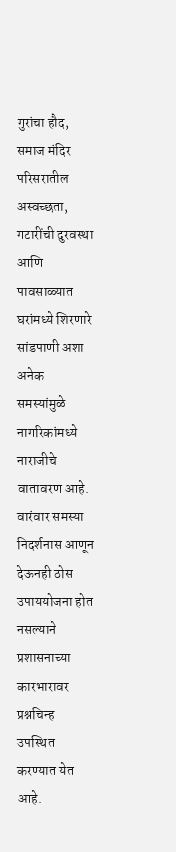गुरांचा हौद, समाज मंदिर परिसरातील अस्वच्छता, गटारींची दुरवस्था आणि पावसाळ्यात घरांमध्ये शिरणारे सांडपाणी अशा अनेक समस्यांमुळे नागरिकांमध्ये नाराजीचे वातावरण आहे. वारंवार समस्या निदर्शनास आणून देऊनही ठोस उपाययोजना होत नसल्याने प्रशासनाच्या कारभारावर प्रश्नचिन्ह उपस्थित करण्यात येत आहे.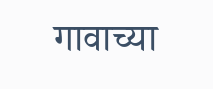गावाच्या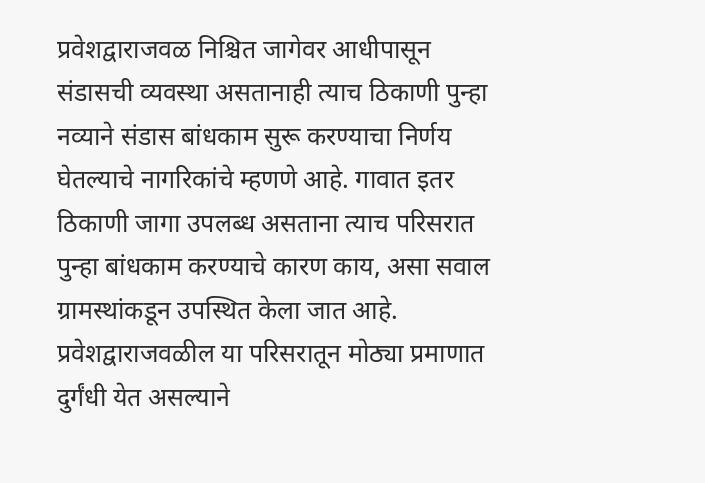प्रवेशद्वाराजवळ निश्चित जागेवर आधीपासून संडासची व्यवस्था असतानाही त्याच ठिकाणी पुन्हा नव्याने संडास बांधकाम सुरू करण्याचा निर्णय घेतल्याचे नागरिकांचे म्हणणे आहे. गावात इतर ठिकाणी जागा उपलब्ध असताना त्याच परिसरात पुन्हा बांधकाम करण्याचे कारण काय, असा सवाल ग्रामस्थांकडून उपस्थित केला जात आहे. प्रवेशद्वाराजवळील या परिसरातून मोठ्या प्रमाणात दुर्गंधी येत असल्याने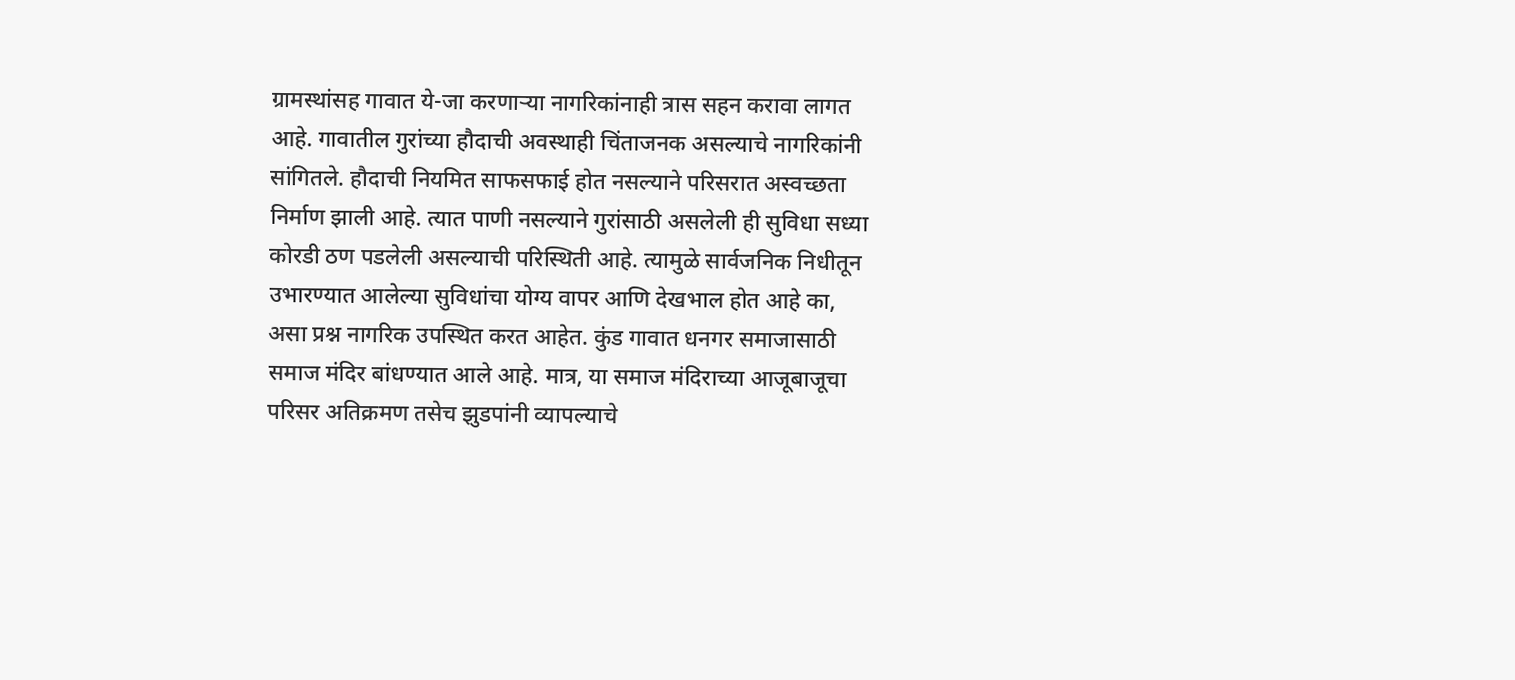ग्रामस्थांसह गावात ये-जा करणाऱ्या नागरिकांनाही त्रास सहन करावा लागत आहे. गावातील गुरांच्या हौदाची अवस्थाही चिंताजनक असल्याचे नागरिकांनी सांगितले. हौदाची नियमित साफसफाई होत नसल्याने परिसरात अस्वच्छता निर्माण झाली आहे. त्यात पाणी नसल्याने गुरांसाठी असलेली ही सुविधा सध्या कोरडी ठण पडलेली असल्याची परिस्थिती आहे. त्यामुळे सार्वजनिक निधीतून उभारण्यात आलेल्या सुविधांचा योग्य वापर आणि देखभाल होत आहे का, असा प्रश्न नागरिक उपस्थित करत आहेत. कुंड गावात धनगर समाजासाठी समाज मंदिर बांधण्यात आले आहे. मात्र, या समाज मंदिराच्या आजूबाजूचा परिसर अतिक्रमण तसेच झुडपांनी व्यापल्याचे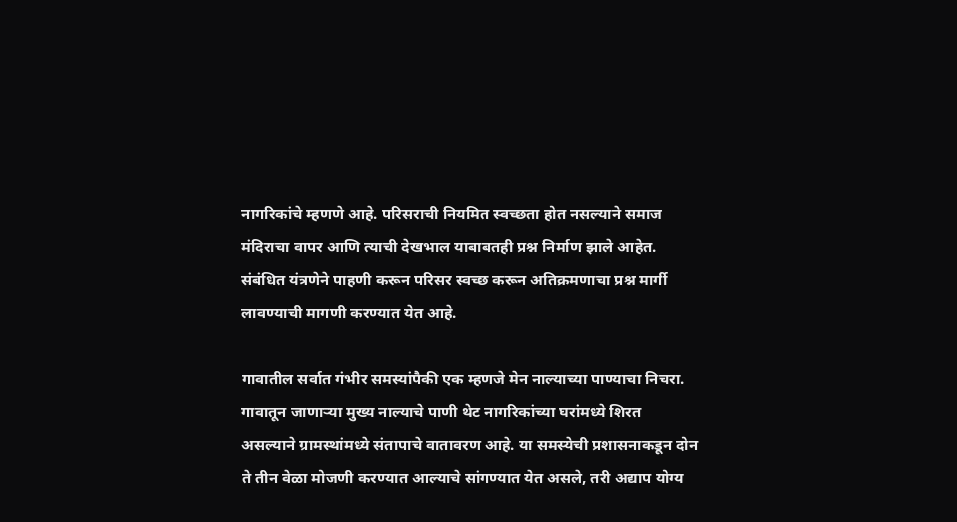नागरिकांचे म्हणणे आहे. परिसराची नियमित स्वच्छता होत नसल्याने समाज मंदिराचा वापर आणि त्याची देखभाल याबाबतही प्रश्न निर्माण झाले आहेत. संबंधित यंत्रणेने पाहणी करून परिसर स्वच्छ करून अतिक्रमणाचा प्रश्न मार्गी लावण्याची मागणी करण्यात येत आहे.

गावातील सर्वात गंभीर समस्यांपैकी एक म्हणजे मेन नाल्याच्या पाण्याचा निचरा. गावातून जाणाऱ्या मुख्य नाल्याचे पाणी थेट नागरिकांच्या घरांमध्ये शिरत असल्याने ग्रामस्थांमध्ये संतापाचे वातावरण आहे. या समस्येची प्रशासनाकडून दोन ते तीन वेळा मोजणी करण्यात आल्याचे सांगण्यात येत असले, तरी अद्याप योग्य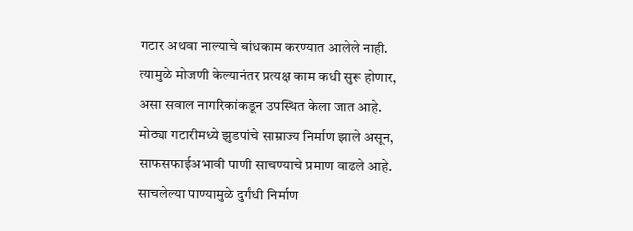गटार अथवा नाल्याचे बांधकाम करण्यात आलेले नाही. त्यामुळे मोजणी केल्यानंतर प्रत्यक्ष काम कधी सुरू होणार, असा सवाल नागरिकांकडून उपस्थित केला जात आहे. मोठ्या गटारीमध्ये झुडपांचे साम्राज्य निर्माण झाले असून, साफसफाईअभावी पाणी साचण्याचे प्रमाण वाढले आहे. साचलेल्या पाण्यामुळे दुर्गंधी निर्माण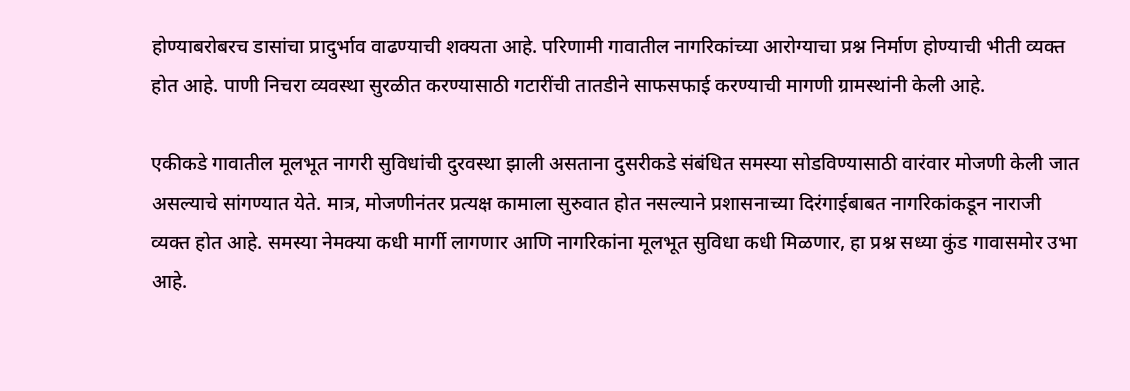होण्याबरोबरच डासांचा प्रादुर्भाव वाढण्याची शक्यता आहे. परिणामी गावातील नागरिकांच्या आरोग्याचा प्रश्न निर्माण होण्याची भीती व्यक्त होत आहे. पाणी निचरा व्यवस्था सुरळीत करण्यासाठी गटारींची तातडीने साफसफाई करण्याची मागणी ग्रामस्थांनी केली आहे.

एकीकडे गावातील मूलभूत नागरी सुविधांची दुरवस्था झाली असताना दुसरीकडे संबंधित समस्या सोडविण्यासाठी वारंवार मोजणी केली जात असल्याचे सांगण्यात येते. मात्र, मोजणीनंतर प्रत्यक्ष कामाला सुरुवात होत नसल्याने प्रशासनाच्या दिरंगाईबाबत नागरिकांकडून नाराजी व्यक्त होत आहे. समस्या नेमक्या कधी मार्गी लागणार आणि नागरिकांना मूलभूत सुविधा कधी मिळणार, हा प्रश्न सध्या कुंड गावासमोर उभा आहे.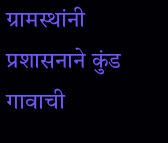ग्रामस्थांनी प्रशासनाने कुंड गावाची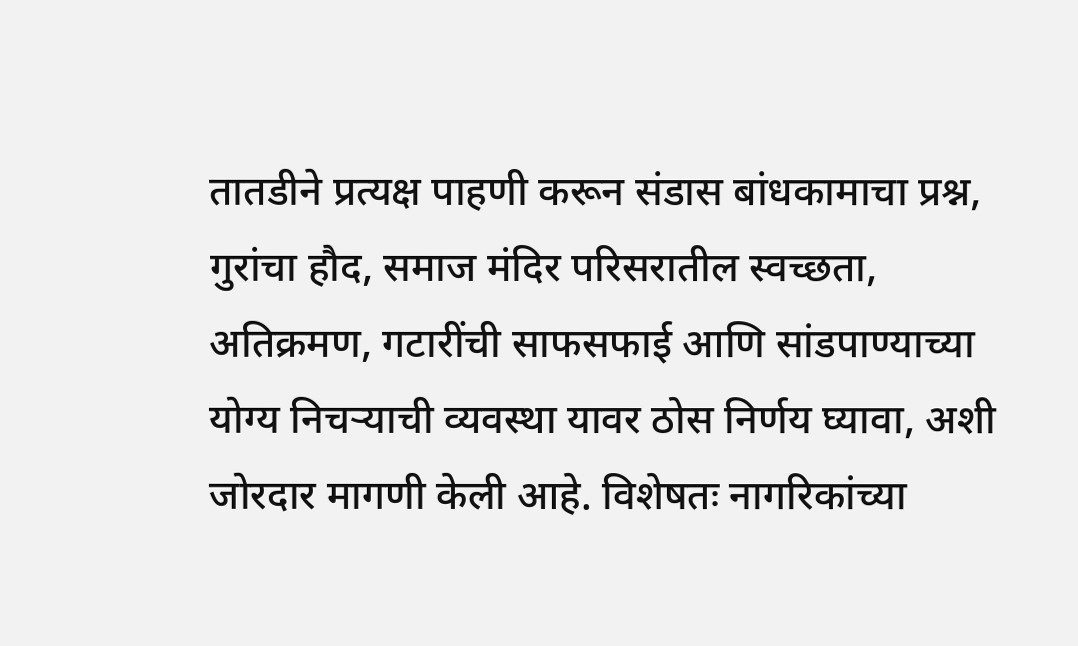तातडीने प्रत्यक्ष पाहणी करून संडास बांधकामाचा प्रश्न, गुरांचा हौद, समाज मंदिर परिसरातील स्वच्छता, अतिक्रमण, गटारींची साफसफाई आणि सांडपाण्याच्या योग्य निचऱ्याची व्यवस्था यावर ठोस निर्णय घ्यावा, अशी जोरदार मागणी केली आहे. विशेषतः नागरिकांच्या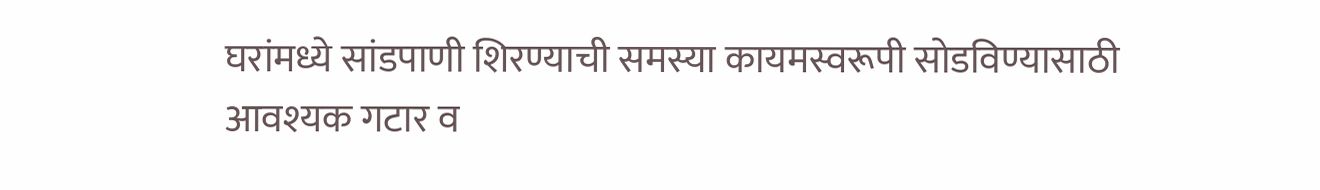घरांमध्ये सांडपाणी शिरण्याची समस्या कायमस्वरूपी सोडविण्यासाठी आवश्यक गटार व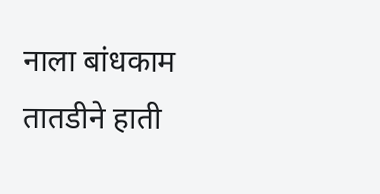नाला बांधकाम तातडीने हाती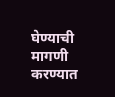घेण्याची मागणी करण्यात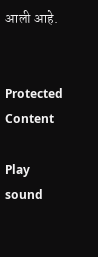आली आहे.


Protected Content

Play sound